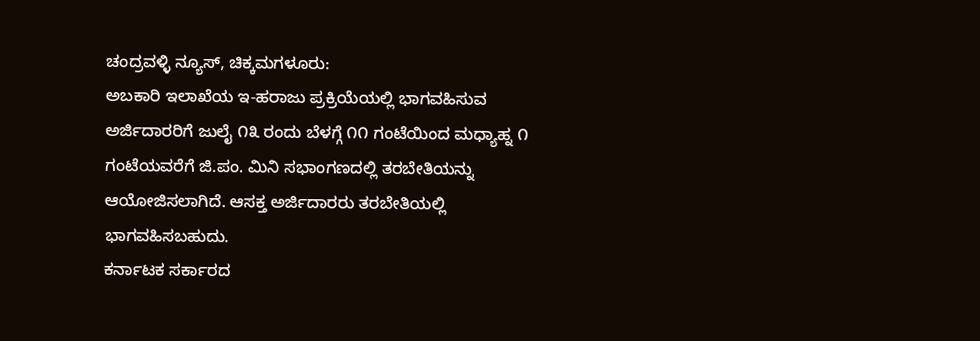ಚಂದ್ರವಳ್ಳಿ ನ್ಯೂಸ್, ಚಿಕ್ಕಮಗಳೂರು:
ಅಬಕಾರಿ ಇಲಾಖೆಯ ಇ-ಹರಾಜು ಪ್ರಕ್ರಿಯೆಯಲ್ಲಿ ಭಾಗವಹಿಸುವ ಅರ್ಜಿದಾರರಿಗೆ ಜುಲೈ ೧೩ ರಂದು ಬೆಳಗ್ಗೆ ೧೧ ಗಂಟೆಯಿಂದ ಮಧ್ಯಾಹ್ನ ೧ ಗಂಟೆಯವರೆಗೆ ಜಿ.ಪಂ. ಮಿನಿ ಸಭಾಂಗಣದಲ್ಲಿ ತರಬೇತಿಯನ್ನು ಆಯೋಜಿಸಲಾಗಿದೆ. ಆಸಕ್ತ ಅರ್ಜಿದಾರರು ತರಬೇತಿಯಲ್ಲಿ ಭಾಗವಹಿಸಬಹುದು.
ಕರ್ನಾಟಕ ಸರ್ಕಾರದ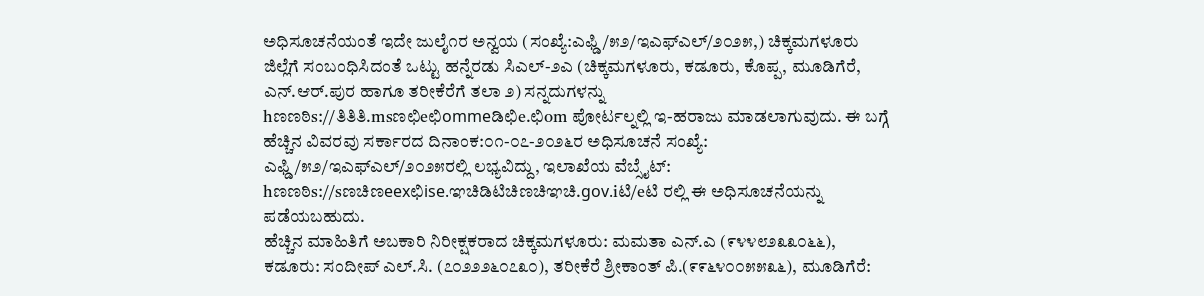ಅಧಿಸೂಚನೆಯಂತೆ ಇದೇ ಜುಲೈ೧ರ ಅನ್ವಯ (ಸಂಖ್ಯೆ:ಎಫ್ಡಿ/೫೨/ಇಎಫ್ಎಲ್/೨೦೨೫,) ಚಿಕ್ಕಮಗಳೂರು ಜಿಲ್ಲೆಗೆ ಸಂಬಂಧಿಸಿದಂತೆ ಒಟ್ಟು ಹನ್ನೆರಡು ಸಿಎಲ್-೨ಎ (ಚಿಕ್ಕಮಗಳೂರು, ಕಡೂರು, ಕೊಪ್ಪ, ಮೂಡಿಗೆರೆ, ಎನ್.ಆರ್.ಪುರ ಹಾಗೂ ತರೀಕೆರೆಗೆ ತಲಾ ೨) ಸನ್ನದುಗಳನ್ನು hಣಣಠಿs://ತಿತಿತಿ.msಣಛಿeಛಿommeಡಿಛಿe.ಛಿom ಪೋರ್ಟಲ್ನಲ್ಲಿ ಇ-ಹರಾಜು ಮಾಡಲಾಗುವುದು. ಈ ಬಗ್ಗೆ ಹೆಚ್ಚಿನ ವಿವರವು ಸರ್ಕಾರದ ದಿನಾಂಕ:೦೧-೦೭-೨೦೨೬ರ ಅಧಿಸೂಚನೆ ಸಂಖ್ಯೆ: ಎಫ್ಡಿ/೫೨/ಇಎಫ್ಎಲ್/೨೦೨೫ರಲ್ಲಿ ಲಭ್ಯವಿದ್ದು, ಇಲಾಖೆಯ ವೆಬ್ಸೈಟ್: hಣಣಠಿs://sಣಚಿಣeexಛಿise.ಞಚಿಡಿಟಿಚಿಣಚಿಞಚಿ.gov.iಟಿ/eಟಿ ರಲ್ಲಿ ಈ ಅಧಿಸೂಚನೆಯನ್ನು ಪಡೆಯಬಹುದು.
ಹೆಚ್ಚಿನ ಮಾಹಿತಿಗೆ ಅಬಕಾರಿ ನಿರೀಕ್ಷಕರಾದ ಚಿಕ್ಕಮಗಳೂರು: ಮಮತಾ ಎನ್.ಎ (೯೪೪೮೨೩೩೦೬೬), ಕಡೂರು: ಸಂದೀಪ್ ಎಲ್.ಸಿ. (೭೦೨೨೨೬೦೭೩೦), ತರೀಕೆರೆ ಶ್ರೀಕಾಂತ್ ಪಿ.(೯೯೬೪೦೦೫೫೩೬), ಮೂಡಿಗೆರೆ: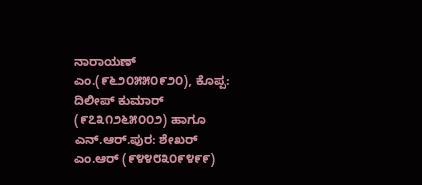ನಾರಾಯಣ್ ಎಂ.(೯೬೨೦೫೫೦೯೨೦), ಕೊಪ್ಪ: ದಿಲೀಪ್ ಕುಮಾರ್ (೯೭೩೧೨೬೫೦೦೨) ಹಾಗೂ ಎನ್.ಆರ್.ಪುರ: ಶೇಖರ್ ಎಂ.ಆರ್ (೯೪೪೮೩೦೯೪೯೯)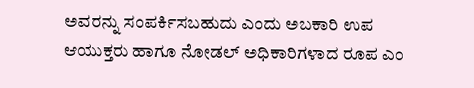ಅವರನ್ನು ಸಂಪರ್ಕಿಸಬಹುದು ಎಂದು ಅಬಕಾರಿ ಉಪ ಆಯುಕ್ತರು ಹಾಗೂ ನೋಡಲ್ ಅಧಿಕಾರಿಗಳಾದ ರೂಪ ಎಂ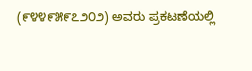(೯೪೪೯೫೯೭೨೦೨) ಅವರು ಪ್ರಕಟಣೆಯಲ್ಲಿ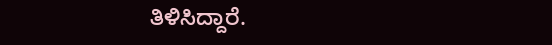ತಿಳಿಸಿದ್ದಾರೆ.